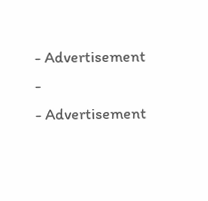- Advertisement -
- Advertisement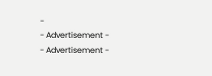-
- Advertisement -
- Advertisement -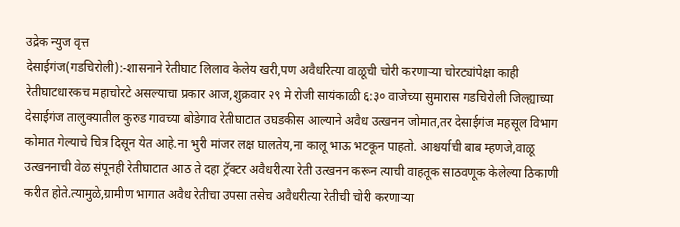उद्रेक न्युज वृत्त
देसाईगंज(गडचिरोली):-शासनाने रेतीघाट लिलाव केलेय खरी,पण अवैधरित्या वाळूची चोरी करणाऱ्या चोरट्यांपेक्षा काही रेतीघाटधारकच महाचोरटे असल्याचा प्रकार आज,शुक्रवार २९ मे रोजी सायंकाळी ६:३० वाजेच्या सुमारास गडचिरोली जिल्ह्याच्या देसाईगंज तालुक्यातील कुरुड गावच्या बोडेगाव रेतीघाटात उघडकीस आल्याने अवैध उत्खनन जोमात,तर देसाईगंज महसूल विभाग कोमात गेल्याचे चित्र दिसून येत आहे.ना भुरी मांजर लक्ष घालतेय,ना कालू भाऊ भटकून पाहतो. आश्चर्याची बाब म्हणजे,वाळू उत्खननाची वेळ संपूनही रेतीघाटात आठ ते दहा ट्रॅक्टर अवैधरीत्या रेती उत्खनन करून त्याची वाहतूक साठवणूक केलेल्या ठिकाणी करीत होते.त्यामुळे,ग्रामीण भागात अवैध रेतीचा उपसा तसेच अवैधरीत्या रेतीची चोरी करणाऱ्या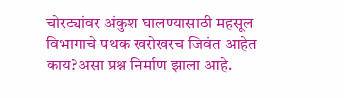चोरट्यांवर अंकुश घालण्यासाठी महसूल विभागाचे पथक खरोखरच जिवंत आहेत काय?असा प्रश्न निर्माण झाला आहे.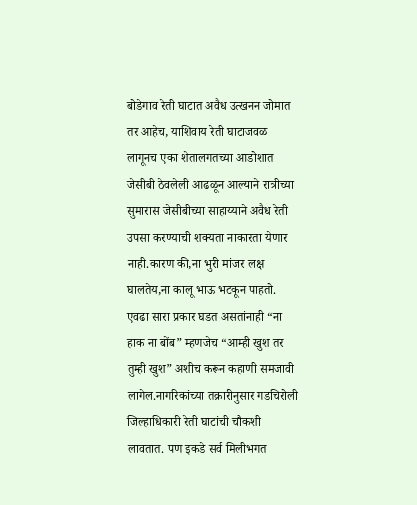बोडेगाव रेती घाटात अवैध उत्खनन जोमात तर आहेच, याशिवाय रेती घाटाजवळ लागूनच एका शेतालगतच्या आडोशात जेसीबी ठेवलेली आढळून आल्याने रात्रीच्या सुमारास जेसीबीच्या साहाय्याने अवैध रेती उपसा करण्याची शक्यता नाकारता येणार नाही.कारण की,ना भुरी मांजर लक्ष घालतेय,ना कालू भाऊ भटकून पाहतो. एवढा सारा प्रकार घडत असतांनाही “ना हाक ना बोंब” म्हणजेच “आम्ही खुश तर तुम्ही खुश” अशीच करून कहाणी समजावी लागेल.नागरिकांच्या तक्रारीनुसार गडचिरोली जिल्हाधिकारी रेती घाटांची चौकशी लावतात. पण इकडे सर्व मिलीभगत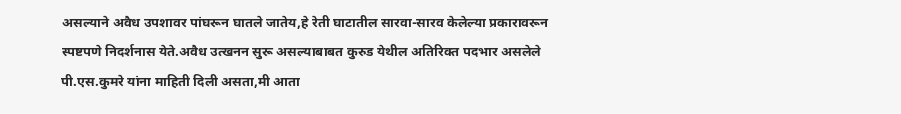असल्याने अवैध उपशावर पांघरून घातले जातेय,हे रेती घाटातील सारवा-सारव केलेल्या प्रकारावरून स्पष्टपणे निदर्शनास येते.अवैध उत्खनन सुरू असल्याबाबत कुरुड येथील अतिरिक्त पदभार असलेले पी.एस.कुमरे यांना माहिती दिली असता,मी आता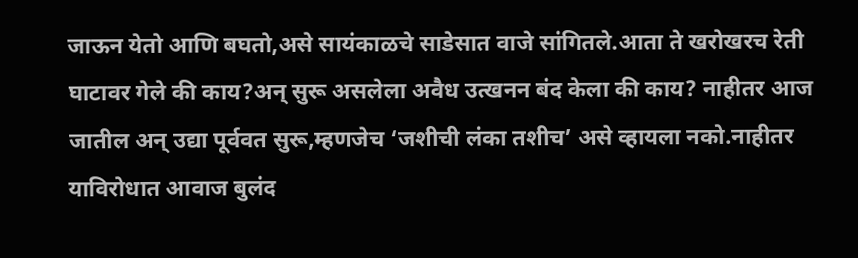जाऊन येतो आणि बघतो,असे सायंकाळचे साडेसात वाजे सांगितले.आता ते खरोखरच रेती घाटावर गेले की काय?अन् सुरू असलेला अवैध उत्खनन बंद केला की काय? नाहीतर आज जातील अन् उद्या पूर्ववत सुरू,म्हणजेच ‘जशीची लंका तशीच’ असे व्हायला नको.नाहीतर याविरोधात आवाज बुलंद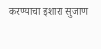करण्याचा इशारा सुजाण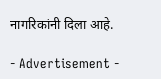नागरिकांनी दिला आहे.

- Advertisement -